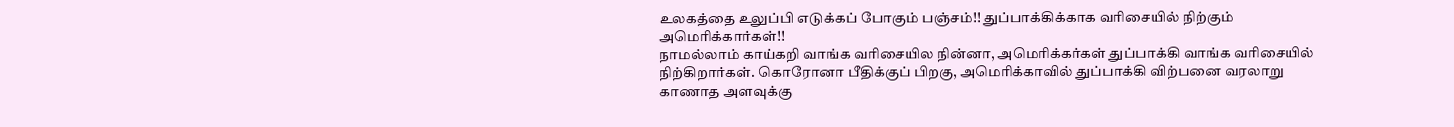உலகத்தை உலுப்பி எடுக்கப் போகும் பஞ்சம்!! துப்பாக்கிக்காக வரிசையில் நிற்கும் அமெரிக்கார்கள்!!
நாமல்லாம் காய்கறி வாங்க வரிசையில நின்னா, அமெரிக்கர்கள் துப்பாக்கி வாங்க வரிசையில் நிற்கிறார்கள். கொரோனா பீதிக்குப் பிறகு, அமெரிக்காவில் துப்பாக்கி விற்பனை வரலாறு காணாத அளவுக்கு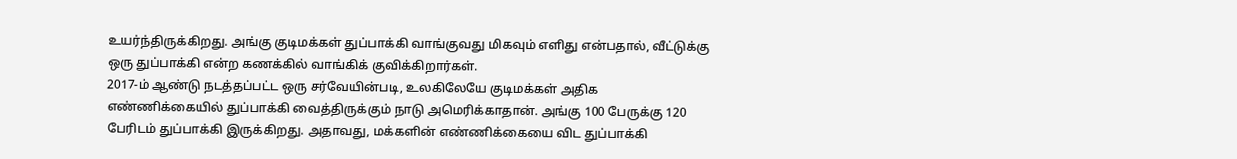உயர்ந்திருக்கிறது. அங்கு குடிமக்கள் துப்பாக்கி வாங்குவது மிகவும் எளிது என்பதால், வீட்டுக்கு ஒரு துப்பாக்கி என்ற கணக்கில் வாங்கிக் குவிக்கிறார்கள்.
2017-ம் ஆண்டு நடத்தப்பட்ட ஒரு சர்வேயின்படி, உலகிலேயே குடிமக்கள் அதிக எண்ணிக்கையில் துப்பாக்கி வைத்திருக்கும் நாடு அமெரிக்காதான். அங்கு 100 பேருக்கு 120 பேரிடம் துப்பாக்கி இருக்கிறது. அதாவது, மக்களின் எண்ணிக்கையை விட துப்பாக்கி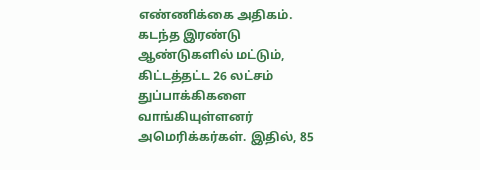எண்ணிக்கை அதிகம்.
கடந்த இரண்டு ஆண்டுகளில் மட்டும், கிட்டத்தட்ட 26 லட்சம் துப்பாக்கிகளை வாங்கியுள்ளனர் அமெரிக்கர்கள். இதில், 85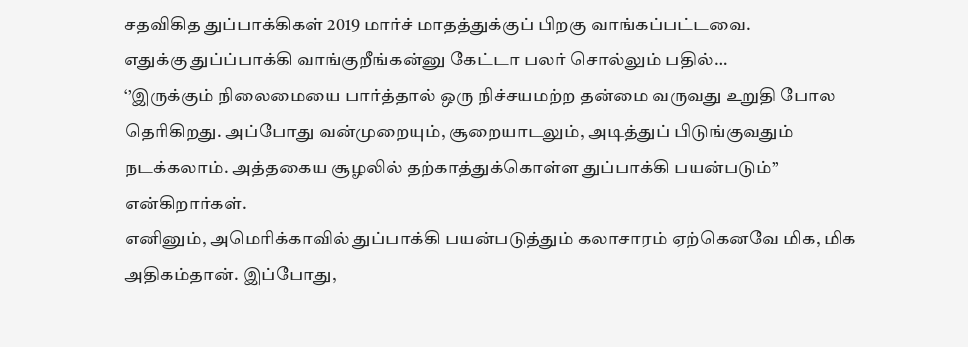சதவிகித துப்பாக்கிகள் 2019 மார்ச் மாதத்துக்குப் பிறகு வாங்கப்பட்டவை.
எதுக்கு துப்ப்பாக்கி வாங்குறீங்கன்னு கேட்டா பலர் சொல்லும் பதில்…
‘’இருக்கும் நிலைமையை பார்த்தால் ஒரு நிச்சயமற்ற தன்மை வருவது உறுதி போல தெரிகிறது. அப்போது வன்முறையும், சூறையாடலும், அடித்துப் பிடுங்குவதும் நடக்கலாம். அத்தகைய சூழலில் தற்காத்துக்கொள்ள துப்பாக்கி பயன்படும்’’ என்கிறார்கள்.
எனினும், அமெரிக்காவில் துப்பாக்கி பயன்படுத்தும் கலாசாரம் ஏற்கெனவே மிக, மிக அதிகம்தான். இப்போது,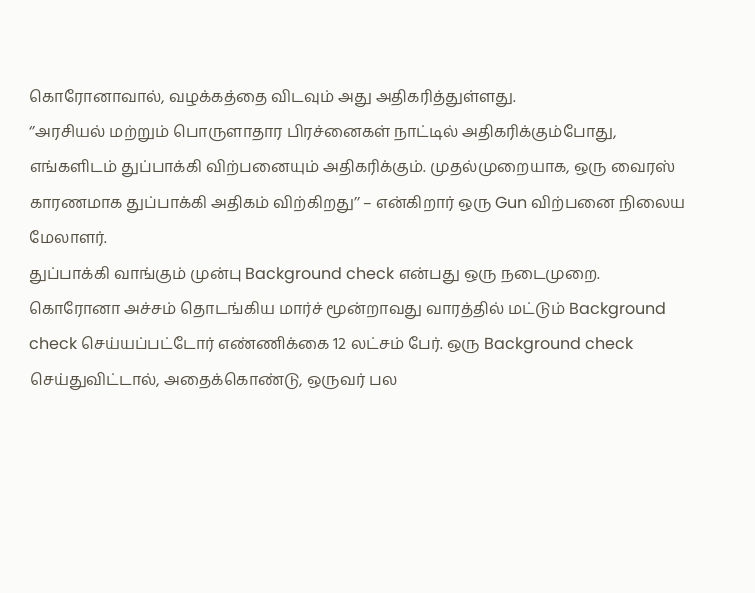கொரோனாவால், வழக்கத்தை விடவும் அது அதிகரித்துள்ளது.
‘’அரசியல் மற்றும் பொருளாதார பிரச்னைகள் நாட்டில் அதிகரிக்கும்போது, எங்களிடம் துப்பாக்கி விற்பனையும் அதிகரிக்கும். முதல்முறையாக, ஒரு வைரஸ் காரணமாக துப்பாக்கி அதிகம் விற்கிறது’’ – என்கிறார் ஒரு Gun விற்பனை நிலைய மேலாளர்.
துப்பாக்கி வாங்கும் முன்பு Background check என்பது ஒரு நடைமுறை. கொரோனா அச்சம் தொடங்கிய மார்ச் மூன்றாவது வாரத்தில் மட்டும் Background check செய்யப்பட்டோர் எண்ணிக்கை 12 லட்சம் பேர். ஒரு Background check செய்துவிட்டால், அதைக்கொண்டு, ஒருவர் பல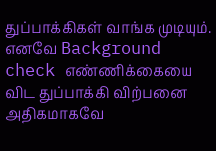துப்பாக்கிகள் வாங்க முடியும். எனவே Background check எண்ணிக்கையை விட துப்பாக்கி விற்பனை அதிகமாகவே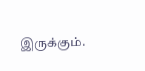இருக்கும்.